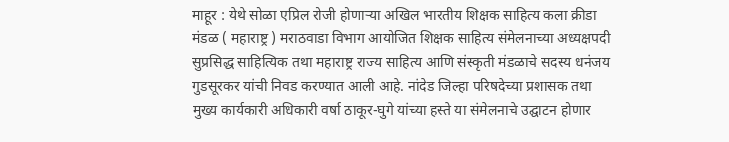माहूर : येथे सोळा एप्रिल रोजी होणाऱ्या अखिल भारतीय शिक्षक साहित्य कला क्रीडा मंडळ ( महाराष्ट्र ) मराठवाडा विभाग आयोजित शिक्षक साहित्य संमेलनाच्या अध्यक्षपदी सुप्रसिद्ध साहित्यिक तथा महाराष्ट्र राज्य साहित्य आणि संस्कृती मंडळाचे सदस्य धनंजय गुडसूरकर यांची निवड करण्यात आली आहे. नांदेड जिल्हा परिषदेच्या प्रशासक तथा मुख्य कार्यकारी अधिकारी वर्षा ठाकूर-घुगे यांच्या हस्ते या संमेलनाचे उद्घाटन होणार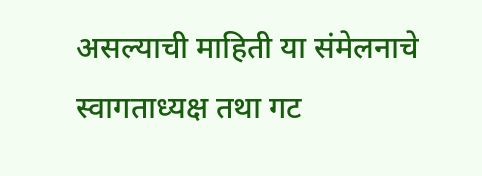असल्याची माहिती या संमेलनाचे स्वागताध्यक्ष तथा गट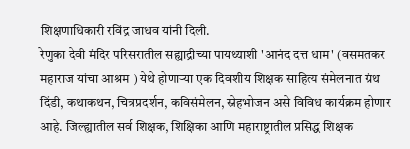शिक्षणाधिकारी रविंद्र जाधव यांनी दिली.
रेणुका देवी मंदिर परिसरातील सह्याद्रीच्या पायथ्याशी 'आनंद दत्त धाम' (वसमतकर महाराज यांचा आश्रम ) येथे होणाऱ्या एक दिवशीय शिक्षक साहित्य संमेलनात ग्रंथ दिंडी, कथाकथन, चित्रप्रदर्शन, कविसंमेलन, स्नेहभोजन असे विविध कार्यक्रम होणार आहे. जिल्ह्यातील सर्व शिक्षक, शिक्षिका आणि महाराष्ट्रातील प्रसिद्ध शिक्षक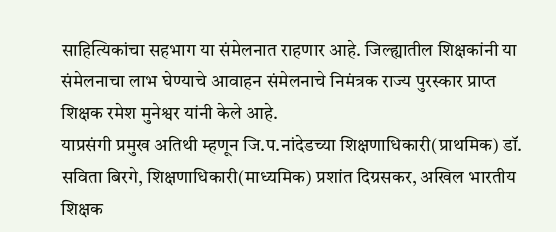साहित्यिकांचा सहभाग या संमेलनात राहणार आहे. जिल्ह्यातील शिक्षकांनी या संमेलनाचा लाभ घेण्याचे आवाहन संमेलनाचे निमंत्रक राज्य पुरस्कार प्राप्त शिक्षक रमेश मुनेश्वर यांनी केले आहे.
याप्रसंगी प्रमुख अतिथी म्हणून जि.प.नांदेडच्या शिक्षणाधिकारी(प्राथमिक) डॉ. सविता बिरगे, शिक्षणाधिकारी(माध्यमिक) प्रशांत दिग्रसकर, अखिल भारतीय शिक्षक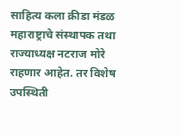साहित्य कला क्रीडा मंडळ महाराष्ट्राचे संस्थापक तथा राज्याध्यक्ष नटराज मोरे राहणार आहेत. तर विशेष उपस्थिती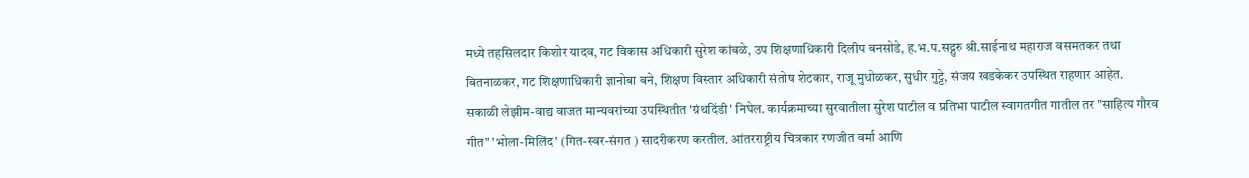मध्ये तहसिलदार किशोर यादव, गट विकास अधिकारी सुरेश कांबळे, उप शिक्षणाधिकारी दिलीप बनसोडे, ह.भ.प.सद्गुरु श्री.साईनाथ महाराज वसमतकर तथा बितनाळकर, गट शिक्षणाधिकारी ज्ञानोबा बने, शिक्षण विस्तार अधिकारी संतोष शेटकार, राजू मुधोळकर, सुधीर गुट्टे, संजय खडकेकर उपस्थित राहणार आहेत.
सकाळी लेझीम-वाद्य वाजत मान्यवरांच्या उपस्थितीत 'ग्रंथदिंडी' निघेल. कार्यक्रमाच्या सुरवातीला सुरेश पाटील व प्रतिभा पाटील स्वागतगीत गातील तर "साहित्य गौरव गीत" 'भोला-मिलिंद' (गित-स्वर-संगत ) सादरीकरण करतील. आंतरराष्ट्रीय चित्रकार रणजीत वर्मा आणि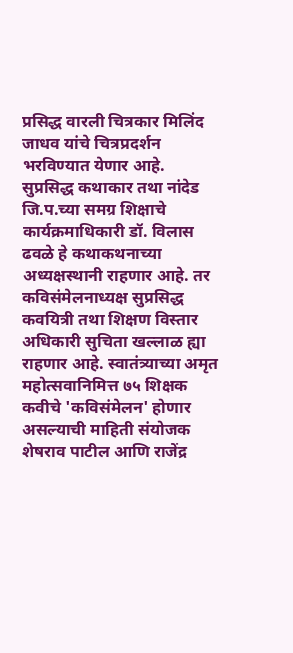प्रसिद्ध वारली चित्रकार मिलिंद जाधव यांचे चित्रप्रदर्शन भरविण्यात येणार आहे.
सुप्रसिद्ध कथाकार तथा नांदेड जि.प.च्या समग्र शिक्षाचे कार्यक्रमाधिकारी डॉ. विलास ढवळे हे कथाकथनाच्या अध्यक्षस्थानी राहणार आहे. तर कविसंमेलनाध्यक्ष सुप्रसिद्ध कवयित्री तथा शिक्षण विस्तार अधिकारी सुचिता खल्लाळ ह्या राहणार आहे. स्वातंत्र्याच्या अमृत महोत्सवानिमित्त ७५ शिक्षक कवीचे 'कविसंमेलन' होणार असल्याची माहिती संयोजक शेषराव पाटील आणि राजेंद्र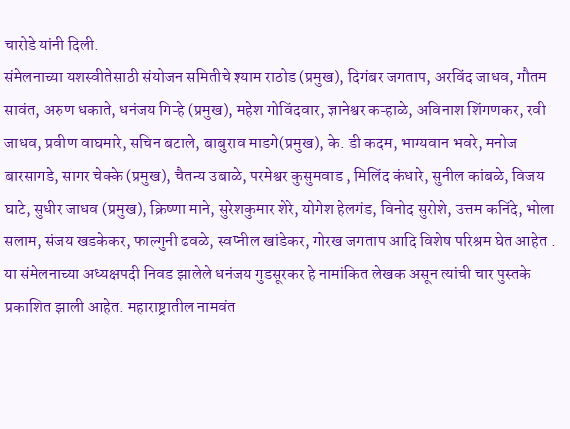चारोडे यांनी दिली.
संमेलनाच्या यशस्वीतेसाठी संयोजन समितीचे श्याम राठोड (प्रमुख), दिगंबर जगताप, अरविंद जाधव, गौतम सावंत, अरुण धकाते, धनंजय गिऱ्हे (प्रमुख), महेश गोविंदवार, ज्ञानेश्वर कऱ्हाळे, अविनाश शिंगणकर, रवी जाधव, प्रवीण वाघमारे, सचिन बटाले, बाबुराव माडगे(प्रमुख), के. डी कदम, भाग्यवान भवरे, मनोज बारसागडे, सागर चेक्के (प्रमुख), चैतन्य उबाळे, परमेश्वर कुसुमवाड , मिलिंद कंधारे, सुनील कांबळे, विजय घाटे, सुधीर जाधव (प्रमुख), क्रिष्णा माने, सुरेशकुमार शेरे, योगेश हेलगंड, विनोद सुरोशे, उत्तम कनिंदे, भोला सलाम, संजय खडकेकर, फाल्गुनी ढवळे, स्वप्नील खांडेकर, गोरख जगताप आदि विशेष परिश्रम घेत आहेत .
या संमेलनाच्या अध्यक्षपदी निवड झालेले धनंजय गुडसूरकर हे नामांकित लेखक असून त्यांची चार पुस्तके प्रकाशित झाली आहेत. महाराष्ट्रातील नामवंत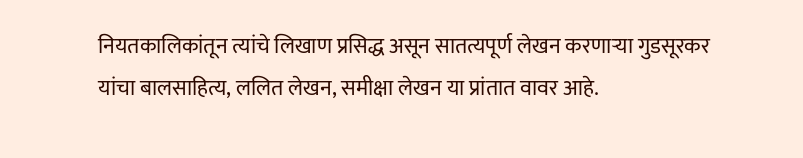नियतकालिकांतून त्यांचे लिखाण प्रसिद्ध असून सातत्यपूर्ण लेखन करणाऱ्या गुडसूरकर यांचा बालसाहित्य, ललित लेखन, समीक्षा लेखन या प्रांतात वावर आहे.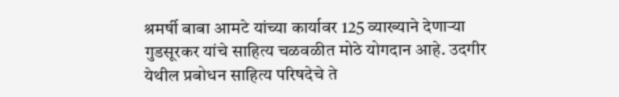श्रमर्षी बाबा आमटे यांच्या कार्यावर 125 व्याख्याने देणाऱ्या गुडसूरकर यांचे साहित्य चळवळीत मोठे योगदान आहे. उदगीर येथील प्रबोधन साहित्य परिषदेचे ते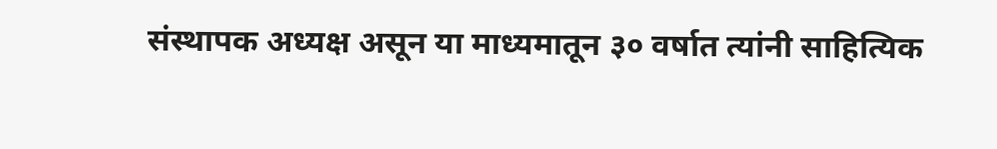संस्थापक अध्यक्ष असून या माध्यमातून ३० वर्षात त्यांनी साहित्यिक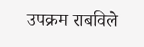उपक्रम राबविले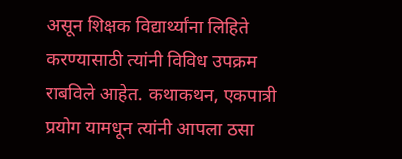असून शिक्षक विद्यार्थ्यांना लिहिते करण्यासाठी त्यांनी विविध उपक्रम राबविले आहेत. कथाकथन, एकपात्री प्रयोग यामधून त्यांनी आपला ठसा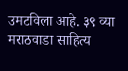उमटविला आहे. ३९ व्या मराठवाडा साहित्य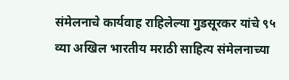संमेलनाचे कार्यवाह राहिलेल्या गुडसूरकर यांचे ९५ व्या अखिल भारतीय मराठी साहित्य संमेलनाच्या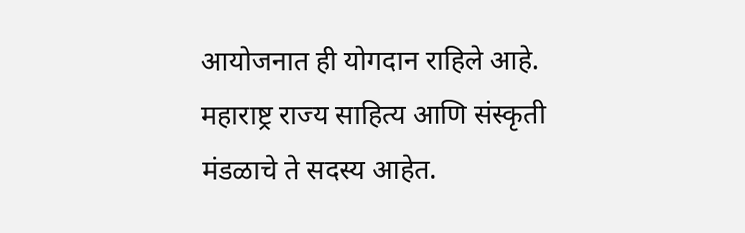आयोजनात ही योगदान राहिले आहे. महाराष्ट्र राज्य साहित्य आणि संस्कृती मंडळाचे ते सदस्य आहेत.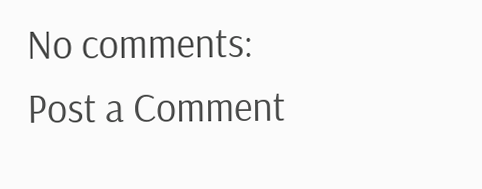No comments:
Post a Comment